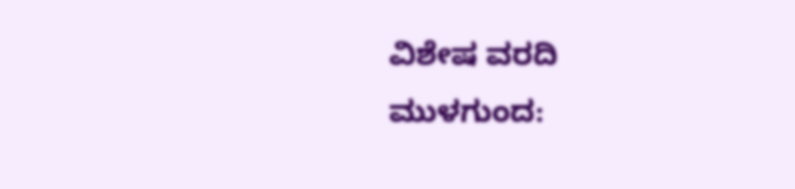ವಿಶೇಷ ವರದಿ
ಮುಳಗುಂದ: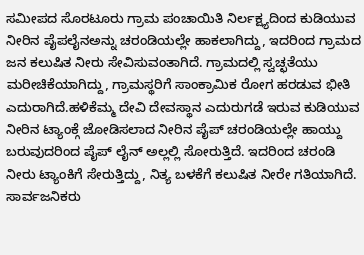ಸಮೀಪದ ಸೊರಟೂರು ಗ್ರಾಮ ಪಂಚಾಯಿತಿ ನಿರ್ಲಕ್ಷ್ಯದಿಂದ ಕುಡಿಯುವ ನೀರಿನ ಪೈಪಲೈನಅನ್ನು ಚರಂಡಿಯಲ್ಲೇ ಹಾಕಲಾಗಿದ್ದು, ಇದರಿಂದ ಗ್ರಾಮದ ಜನ ಕಲುಷಿತ ನೀರು ಸೇವಿಸುವಂತಾಗಿದೆ. ಗ್ರಾಮದಲ್ಲಿ ಸ್ವಚ್ಛತೆಯು ಮರೀಚಿಕೆಯಾಗಿದ್ದು, ಗ್ರಾಮಸ್ಥರಿಗೆ ಸಾಂಕ್ರಾಮಿಕ ರೋಗ ಹರಡುವ ಭೀತಿ ಎದುರಾಗಿದೆ.ಹಳಿಕೆಮ್ಮ ದೇವಿ ದೇವಸ್ಥಾನ ಎದುರುಗಡೆ ಇರುವ ಕುಡಿಯುವ ನೀರಿನ ಟ್ಯಾಂಕ್ಗೆ ಜೋಡಿಸಲಾದ ನೀರಿನ ಪೈಪ್ ಚರಂಡಿಯಲ್ಲೇ ಹಾಯ್ದು ಬರುವುದರಿಂದ ಪೈಪ್ ಲೈನ್ ಅಲ್ಲಲ್ಲಿ ಸೋರುತ್ತಿದೆ. ಇದರಿಂದ ಚರಂಡಿ ನೀರು ಟ್ಯಾಂಕಿಗೆ ಸೇರುತ್ತಿದ್ದು, ನಿತ್ಯ ಬಳಕೆಗೆ ಕಲುಷಿತ ನೀರೇ ಗತಿಯಾಗಿದೆ. ಸಾರ್ವಜನಿಕರು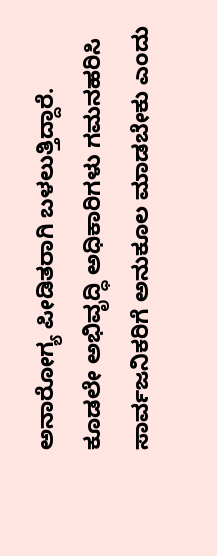ಅನಾರೋಗ್ಯ ಪೀಡಿತರಾಗಿ ಬಳಲುತ್ತಿದ್ದಾರೆ. ಕೂಡಲೇ ಅಭಿವೃದ್ಧಿ ಅಧಿಕಾರಿಗಳು ಗಮನಹರಿಸಿ ಸಾರ್ವಜನಿಕರಿಗೆ ಅನುಕೂಲ ಮಾಡಬೇಕು ಎಂದು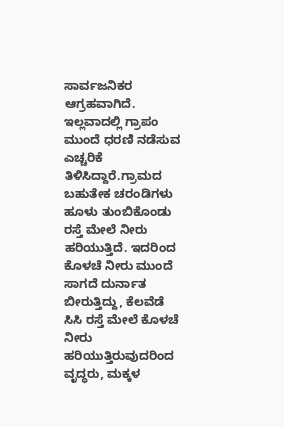ಸಾರ್ವಜನಿಕರ ಆಗ್ರಹವಾಗಿದೆ. ಇಲ್ಲವಾದಲ್ಲಿ ಗ್ರಾಪಂ ಮುಂದೆ ಧರಣಿ ನಡೆಸುವ ಎಚ್ಚರಿಕೆ ತಿಳಿಸಿದ್ದಾರೆ.ಗ್ರಾಮದ ಬಹುತೇಕ ಚರಂಡಿಗಳು ಹೂಳು ತುಂಬಿಕೊಂಡು ರಸ್ತೆ ಮೇಲೆ ನೀರು ಹರಿಯುತ್ತಿದೆ. ಇದರಿಂದ ಕೊಳಚೆ ನೀರು ಮುಂದೆ ಸಾಗದೆ ದುರ್ನಾತ ಬೀರುತ್ತಿದ್ದು, ಕೆಲವೆಡೆ ಸಿಸಿ ರಸ್ತೆ ಮೇಲೆ ಕೊಳಚೆ ನೀರು ಹರಿಯುತ್ತಿರುವುದರಿಂದ ವೃದ್ಧರು, ಮಕ್ಕಳ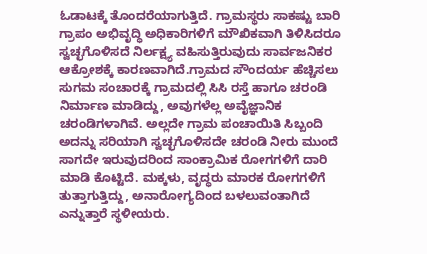ಓಡಾಟಕ್ಕೆ ತೊಂದರೆಯಾಗುತ್ತಿದೆ. ಗ್ರಾಮಸ್ಥರು ಸಾಕಷ್ಟು ಬಾರಿ ಗ್ರಾಪಂ ಅಭಿವೃದ್ಧಿ ಅಧಿಕಾರಿಗಳಿಗೆ ಮೌಖಿಕವಾಗಿ ತಿಳಿಸಿದರೂ ಸ್ವಚ್ಛಗೊಳಿಸದೆ ನಿರ್ಲಕ್ಷ್ಯ ವಹಿಸುತ್ತಿರುವುದು ಸಾರ್ವಜನಿಕರ ಆಕ್ರೋಶಕ್ಕೆ ಕಾರಣವಾಗಿದೆ.ಗ್ರಾಮದ ಸೌಂದರ್ಯ ಹೆಚ್ಚಿಸಲು ಸುಗಮ ಸಂಚಾರಕ್ಕೆ ಗ್ರಾಮದಲ್ಲಿ ಸಿಸಿ ರಸ್ತೆ ಹಾಗೂ ಚರಂಡಿ ನಿರ್ಮಾಣ ಮಾಡಿದ್ದು, ಅವುಗಳೆಲ್ಲ ಅವೈಜ್ಞಾನಿಕ ಚರಂಡಿಗಳಾಗಿವೆ. ಅಲ್ಲದೇ ಗ್ರಾಮ ಪಂಚಾಯಿತಿ ಸಿಬ್ಬಂದಿ ಅದನ್ನು ಸರಿಯಾಗಿ ಸ್ವಚ್ಛಗೊಳಿಸದೇ ಚರಂಡಿ ನೀರು ಮುಂದೆ ಸಾಗದೇ ಇರುವುದರಿಂದ ಸಾಂಕ್ರಾಮಿಕ ರೋಗಗಳಿಗೆ ದಾರಿ ಮಾಡಿ ಕೊಟ್ಟಿದೆ. ಮಕ್ಕಳು, ವೃದ್ಧರು ಮಾರಕ ರೋಗಗಳಿಗೆ ತುತ್ತಾಗುತ್ತಿದ್ದು, ಅನಾರೋಗ್ಯದಿಂದ ಬಳಲುವಂತಾಗಿದೆ ಎನ್ನುತ್ತಾರೆ ಸ್ಥಳೀಯರು.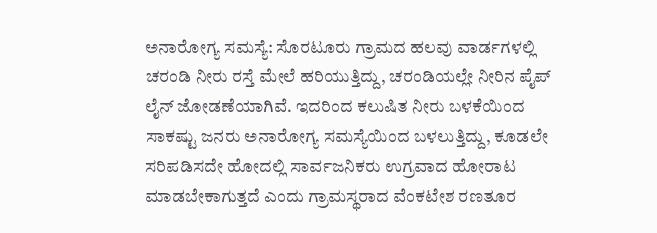ಅನಾರೋಗ್ಯ ಸಮಸ್ಯೆ: ಸೊರಟೂರು ಗ್ರಾಮದ ಹಲವು ವಾರ್ಡಗಳಲ್ಲಿ ಚರಂಡಿ ನೀರು ರಸ್ತೆ ಮೇಲೆ ಹರಿಯುತ್ತಿದ್ದು, ಚರಂಡಿಯಲ್ಲೇ ನೀರಿನ ಪೈಪ್ ಲೈನ್ ಜೋಡಣೆಯಾಗಿವೆ. ಇದರಿಂದ ಕಲುಷಿತ ನೀರು ಬಳಕೆಯಿಂದ ಸಾಕಷ್ಟು ಜನರು ಅನಾರೋಗ್ಯ ಸಮಸ್ಯೆಯಿಂದ ಬಳಲುತ್ತಿದ್ದು, ಕೂಡಲೇ ಸರಿಪಡಿಸದೇ ಹೋದಲ್ಲಿ ಸಾರ್ವಜನಿಕರು ಉಗ್ರವಾದ ಹೋರಾಟ ಮಾಡಬೇಕಾಗುತ್ತದೆ ಎಂದು ಗ್ರಾಮಸ್ಥರಾದ ವೆಂಕಟೇಶ ರಣತೂರ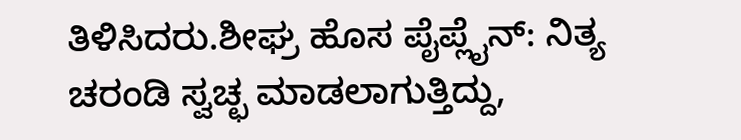ತಿಳಿಸಿದರು.ಶೀಘ್ರ ಹೊಸ ಪೈಪ್ಲೈನ್: ನಿತ್ಯ ಚರಂಡಿ ಸ್ವಚ್ಛ ಮಾಡಲಾಗುತ್ತಿದ್ದು,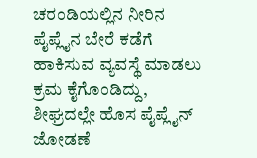ಚರಂಡಿಯಲ್ಲಿನ ನೀರಿನ ಪೈಪ್ಲೈನ ಬೇರೆ ಕಡೆಗೆ ಹಾಕಿಸುವ ವ್ಯವಸ್ಥೆ ಮಾಡಲು ಕ್ರಮ ಕೈಗೊಂಡಿದ್ದು, ಶೀಘ್ರದಲ್ಲೇ ಹೊಸ ಪೈಪ್ಲೈನ್ ಜೋಡಣೆ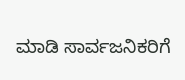ಮಾಡಿ ಸಾರ್ವಜನಿಕರಿಗೆ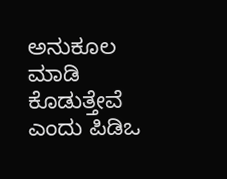ಅನುಕೂಲ ಮಾಡಿ ಕೊಡುತ್ತೇವೆ ಎಂದು ಪಿಡಿಒ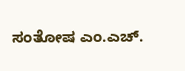ಸಂತೋಷ ಎಂ.ಎಚ್.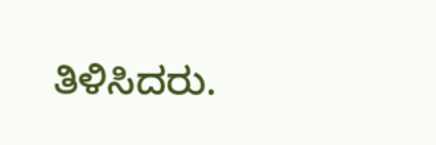ತಿಳಿಸಿದರು.